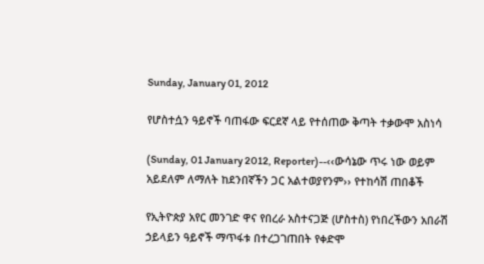Sunday, January 01, 2012

የሆስተሷን ዓይኖች ባጠፋው ፍርደኛ ላይ የተሰጠው ቅጣት ተቃውሞ አስነሳ

(Sunday, 01 January 2012, Reporter)--‹‹ውሳኔው ጥሩ ነው ወይም አይደለም ለማለት ከደንበኛችን ጋር አልተወያየንም›› የተከሳሽ ጠበቆች

የኢትዮጵያ አየር መንገድ ዋና የበረራ አስተናጋጅ (ሆስተስ) የነበረችውን አበራሽ ኃይላይን ዓይኖች ማጥፋቱ በተረጋገጠበት የቀድሞ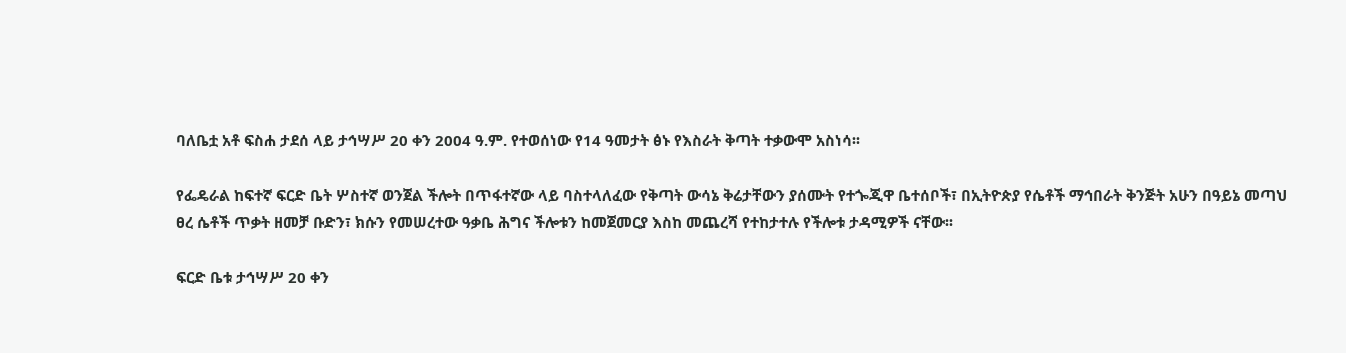ባለቤቷ አቶ ፍስሐ ታደሰ ላይ ታኅሣሥ 20 ቀን 2004 ዓ.ም. የተወሰነው የ14 ዓመታት ፅኑ የእስራት ቅጣት ተቃውሞ አስነሳ፡፡

የፌዴራል ከፍተኛ ፍርድ ቤት ሦስተኛ ወንጀል ችሎት በጥፋተኛው ላይ ባስተላለፈው የቅጣት ውሳኔ ቅሬታቸውን ያሰሙት የተጐጂዋ ቤተሰቦች፣ በኢትዮጵያ የሴቶች ማኅበራት ቅንጅት አሁን በዓይኔ መጣህ ፀረ ሴቶች ጥቃት ዘመቻ ቡድን፣ ክሱን የመሠረተው ዓቃቤ ሕግና ችሎቱን ከመጀመርያ እስከ መጨረሻ የተከታተሉ የችሎቱ ታዳሚዎች ናቸው፡፡

ፍርድ ቤቱ ታኅሣሥ 20 ቀን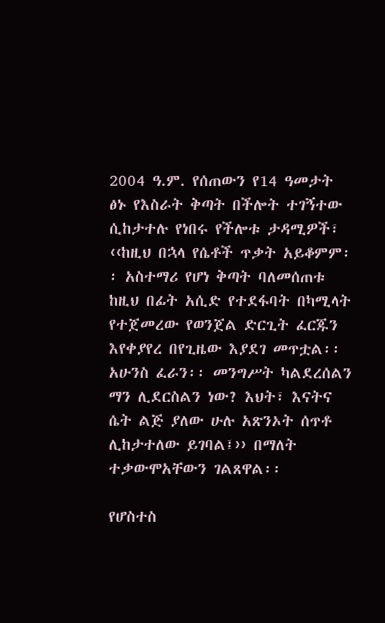2004 ዓ.ም. የሰጠውን የ14 ዓመታት ፅኑ የእስራት ቅጣት በችሎት ተገኝተው ሲከታተሉ የነበሩ የችሎቱ ታዳሚዎች፣ ‹‹ከዚህ በኋላ የሴቶች ጥቃት አይቆምም፡፡ አስተማሪ የሆነ ቅጣት ባለመሰጠቱ ከዚህ በፊት አሲድ የተደፋባት በካሚላት የተጀመረው የወንጀል ድርጊት ፈርጁን እየቀያየረ በየጊዜው እያደገ መጥቷል፡፡ አሁንስ ፈራን፡፡ መንግሥት ካልደረሰልን ማን ሊደርስልን ነው? እህት፣ እናትና ሴት ልጅ ያለው ሁሉ አጽንኦት ሰጥቶ ሊከታተለው ይገባል፤›› በማለት ተቃውሞአቸውን ገልጸዋል፡፡

የሆስተስ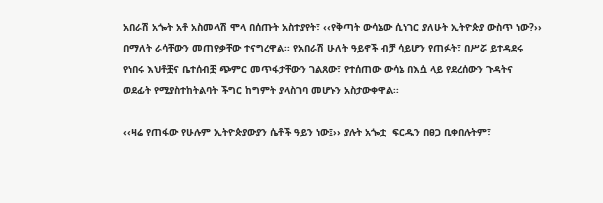አበራሽ አጐት አቶ አስመላሽ ሞላ በሰጡት አስተያየት፣ ‹‹የቅጣት ውሳኔው ሲነገር ያለሁት ኢትዮጵያ ውስጥ ነው?›› በማለት ራሳቸውን መጠየቃቸው ተናግረዋል፡፡ የአበራሽ ሁለት ዓይኖች ብቻ ሳይሆን የጠፉት፣ በሥሯ ይተዳደሩ የነበሩ እህቶቿና ቤተሰብቿ ጭምር መጥፋታቸውን ገልጸው፣ የተሰጠው ውሳኔ በእሷ ላይ የደረሰውን ጉዳትና ወደፊት የሚያስተከትልባት ችግር ከግምት ያላስገባ መሆኑን አስታውቀዋል፡፡

‹‹ዛሬ የጠፋው የሁሉም ኢትዮጵያውያን ሴቶች ዓይን ነው፤›› ያሉት አጐቷ  ፍርዱን በፀጋ ቢቀበሉትም፣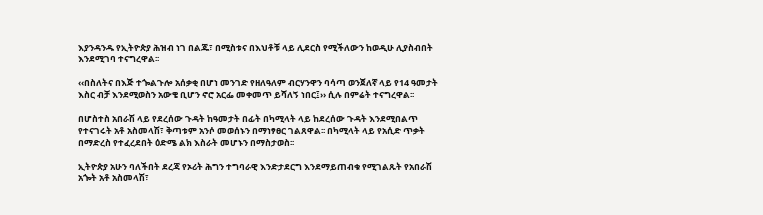እያንዳንዱ የኢትዮጵያ ሕዝብ ነገ በልጁ፣ በሚስቱና በእህቶቹ ላይ ሊደርስ የሚችለውን ከወዲሁ ሊያስብበት እንደሚገባ ተናግረዋል፡፡

‹‹በስለትና በእጅ ተጐልጉሎ አሰቃቂ በሆነ መንገድ የዘለዓለም ብርሃንዋን ባሳጣ ወንጀለኛ ላይ የ14 ዓመታት እስር ብቻ እንደሚወስን አውቄ ቢሆን ኖሮ አርፌ መቀመጥ ይሻለኝ ነበር፤›› ሲሉ በምሬት ተናግረዋል፡፡

በሆስተስ አበራሽ ላይ የደረሰው ጉዳት ከዓመታት በፊት በካሚላት ላይ ከደረሰው ጉዳት እንደሚበልጥ የተናገሩት አቶ አስመላሽ፣ ቅጣቱም አንሶ መወሰኑን በማነፃፀር ገልጸዋል፡፡ በካሚላት ላይ የአሲድ ጥቃት በማድረስ የተፈረደበት ዕድሜ ልክ እስራት መሆኑን በማስታወስ፡፡

ኢትዮጵያ አሁን ባለችበት ደረጃ የኦሪት ሕግን ተግባራዊ እንድታደርግ እንደማይጠብቁ የሚገልጹት የአበራሽ አጐት አቶ አስመላሽ፣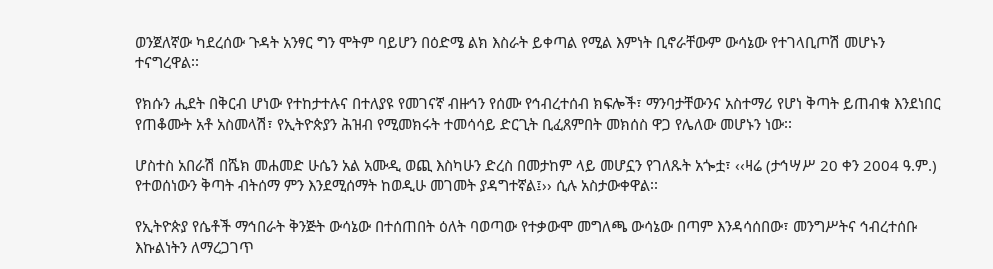ወንጀለኛው ካደረሰው ጉዳት አንፃር ግን ሞትም ባይሆን በዕድሜ ልክ እስራት ይቀጣል የሚል እምነት ቢኖራቸውም ውሳኔው የተገላቢጦሽ መሆኑን ተናግረዋል፡፡

የክሱን ሒደት በቅርብ ሆነው የተከታተሉና በተለያዩ የመገናኛ ብዙኅን የሰሙ የኅብረተሰብ ክፍሎች፣ ማንባታቸውንና አስተማሪ የሆነ ቅጣት ይጠብቁ እንደነበር የጠቆሙት አቶ አስመላሽ፣ የኢትዮጵያን ሕዝብ የሚመክሩት ተመሳሳይ ድርጊት ቢፈጸምበት መክሰስ ዋጋ የሌለው መሆኑን ነው፡፡

ሆስተስ አበራሽ በሼክ መሐመድ ሁሴን አል አሙዲ ወጪ እስካሁን ድረስ በመታከም ላይ መሆኗን የገለጹት አጐቷ፣ ‹‹ዛሬ (ታኅሣሥ 20 ቀን 2004 ዓ.ም.) የተወሰነውን ቅጣት ብትሰማ ምን እንደሚሰማት ከወዲሁ መገመት ያዳግተኛል፤›› ሲሉ አስታውቀዋል፡፡

የኢትዮጵያ የሴቶች ማኅበራት ቅንጅት ውሳኔው በተሰጠበት ዕለት ባወጣው የተቃውሞ መግለጫ ውሳኔው በጣም እንዳሳሰበው፣ መንግሥትና ኅብረተሰቡ እኩልነትን ለማረጋገጥ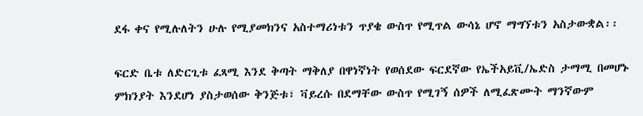ደፋ ቀና የሚሉለትን ሁሉ የሚያመክንና አስተማሪነቱን ጥያቄ ውስጥ የሚጥል ውሳኔ ሆኖ ማግኘቱን አስታውቋል፡፡

ፍርድ ቤቱ ለድርጊቱ ፈጻሚ እንደ ቅጣት ማቅለያ በዋነኛነት የወሰደው ፍርደኛው የኤችአይቪ/ኤድስ ታማሚ በመሆኑ ምክንያት እንደሆነ ያስታወሰው ቅንጅቱ፣ ቫይረሱ በደማቸው ውስጥ የሚገኝ ሰዎች ለሚፈጽሙት ማንኛውም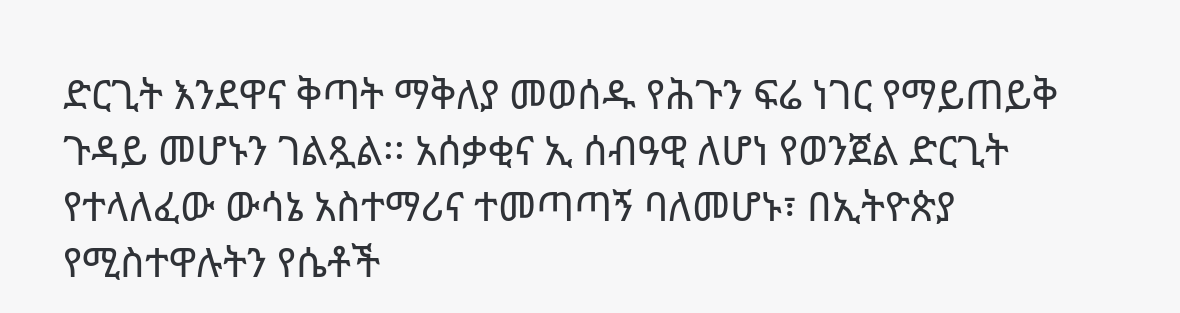ድርጊት እንደዋና ቅጣት ማቅለያ መወሰዱ የሕጉን ፍሬ ነገር የማይጠይቅ ጉዳይ መሆኑን ገልጿል፡፡ አሰቃቂና ኢ ሰብዓዊ ለሆነ የወንጀል ድርጊት የተላለፈው ውሳኔ አስተማሪና ተመጣጣኝ ባለመሆኑ፣ በኢትዮጵያ የሚስተዋሉትን የሴቶች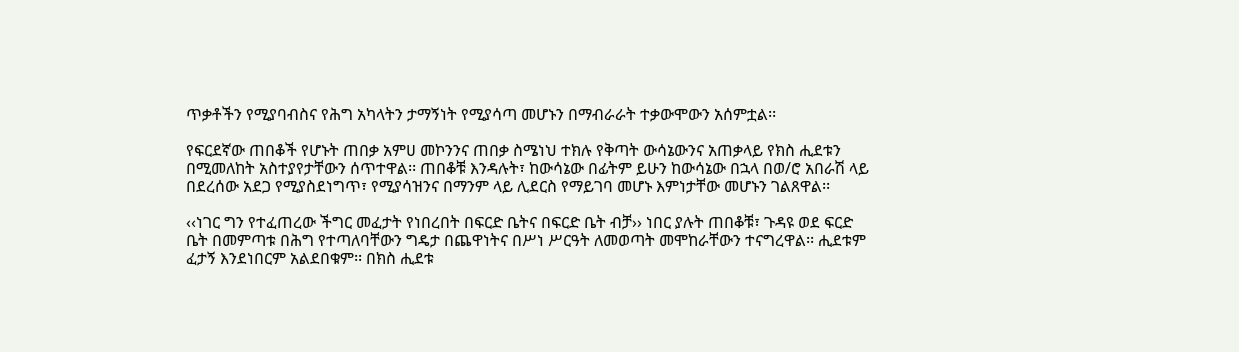ጥቃቶችን የሚያባብስና የሕግ አካላትን ታማኝነት የሚያሳጣ መሆኑን በማብራራት ተቃውሞውን አሰምቷል፡፡

የፍርደኛው ጠበቆች የሆኑት ጠበቃ አምሀ መኮንንና ጠበቃ ስሜነህ ተክሉ የቅጣት ውሳኔውንና አጠቃላይ የክስ ሒደቱን በሚመለከት አስተያየታቸውን ሰጥተዋል፡፡ ጠበቆቹ እንዳሉት፣ ከውሳኔው በፊትም ይሁን ከውሳኔው በኋላ በወ/ሮ አበራሽ ላይ በደረሰው አደጋ የሚያስደነግጥ፣ የሚያሳዝንና በማንም ላይ ሊደርስ የማይገባ መሆኑ እምነታቸው መሆኑን ገልጸዋል፡፡

‹‹ነገር ግን የተፈጠረው ችግር መፈታት የነበረበት በፍርድ ቤትና በፍርድ ቤት ብቻ›› ነበር ያሉት ጠበቆቹ፣ ጉዳዩ ወደ ፍርድ ቤት በመምጣቱ በሕግ የተጣለባቸውን ግዴታ በጨዋነትና በሥነ ሥርዓት ለመወጣት መሞከራቸውን ተናግረዋል፡፡ ሒደቱም ፈታኝ እንደነበርም አልደበቁም፡፡ በክስ ሒደቱ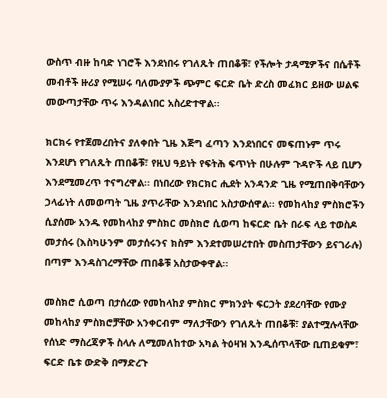ውስጥ ብዙ ከባድ ነገሮች እንደነበሩ የገለጹት ጠበቆቹ፣ የችሎት ታዳሚዎችና በሴቶች መብቶች ዙሪያ የሚሠሩ ባለሙያዎች ጭምር ፍርድ ቤት ድረስ መፈክር ይዘው ሠልፍ መውጣታቸው ጥሩ እንዳልነበር አስረድተዋል፡፡

ክርክሩ የተጀመረበትና ያለቀበት ጊዜ እጅግ ፈጣን እንደነበርና መፍጠኑም ጥሩ እንደሆነ የገለጹት ጠበቆቹ፣ የዚህ ዓይነት የፍትሕ ፍጥነት በሁሉም ጉዳዮች ላይ ቢሆን እንደሚመረጥ ተናግረዋል፡፡ በነበረው የክርክር ሒደት አንዳንድ ጊዜ የሚጠበቅባቸውን ኃላፊነት ለመወጣት ጊዜ ያጥራቸው እንደነበር አስታውሰዋል፡፡ የመከላከያ ምስክሮችን ሲያሰሙ አንዱ የመከላከያ ምስክር መስክሮ ሲወጣ ከፍርድ ቤት በራፍ ላይ ተወስዶ መታሰሩ (እስካሁንም መታሰሩንና ክስም እንደተመሠረተበት መስጠታቸውን ይናገራሉ) በጣም እንዳስገረማቸው ጠበቆቹ አስታውቀዋል፡፡

መስክሮ ሲወጣ በታሰረው የመከላከያ ምስክር ምክንያት ፍርኃት ያደረባቸው የሙያ መከላከያ ምስክሮቻቸው አንቀርብም ማለታቸውን የገለጹት ጠበቆቹ፣ ያልተሟሉላቸው የሰነድ ማስረጃዎች ስላሉ ለሚመለከተው አካል ትዕዛዝ እንዲሰጥላቸው ቢጠይቁም፣ ፍርድ ቤቱ ውድቅ በማድረጉ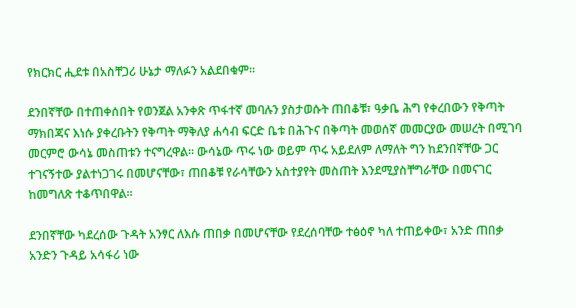የክርክር ሒደቱ በአስቸጋሪ ሁኔታ ማለፉን አልደበቁም፡፡

ደንበኛቸው በተጠቀሰበት የወንጀል አንቀጽ ጥፋተኛ መባሉን ያስታወሱት ጠበቆቹ፣ ዓቃቤ ሕግ የቀረበውን የቅጣት ማክበጃና እነሱ ያቀረቡትን የቅጣት ማቅለያ ሐሳብ ፍርድ ቤቱ በሕጉና በቅጣት መወሰኛ መመርያው መሠረት በሚገባ መርምሮ ውሳኔ መስጠቱን ተናግረዋል፡፡ ውሳኔው ጥሩ ነው ወይም ጥሩ አይደለም ለማለት ግን ከደንበኛቸው ጋር ተገናኝተው ያልተነጋገሩ በመሆናቸው፣ ጠበቆቹ የራሳቸውን አስተያየት መስጠት እንደሚያስቸግራቸው በመናገር ከመግለጽ ተቆጥበዋል፡፡

ደንበኛቸው ካደረሰው ጉዳት አንፃር ለእሱ ጠበቃ በመሆናቸው የደረሰባቸው ተፅዕኖ ካለ ተጠይቀው፣ አንድ ጠበቃ አንድን ጉዳይ አሳፋሪ ነው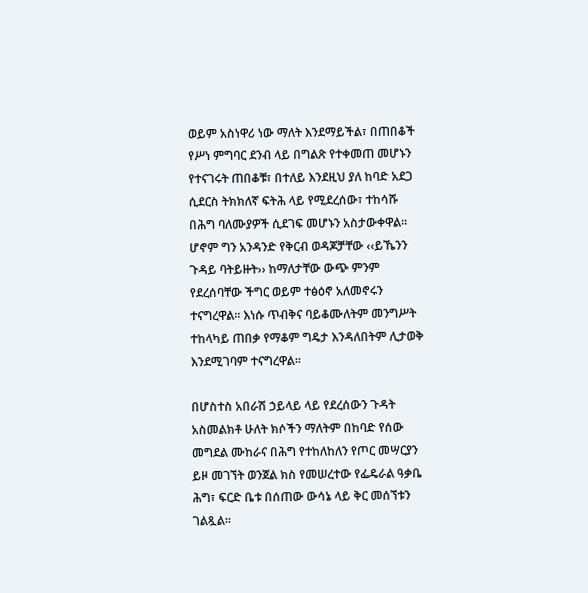ወይም አስነዋሪ ነው ማለት እንደማይችል፣ በጠበቆች የሥነ ምግባር ደንብ ላይ በግልጽ የተቀመጠ መሆኑን የተናገሩት ጠበቆቹ፣ በተለይ እንደዚህ ያለ ከባድ አደጋ ሲደርስ ትክክለኛ ፍትሕ ላይ የሚደረሰው፣ ተከሳሹ በሕግ ባለሙያዎች ሲደገፍ መሆኑን አስታውቀዋል፡፡ ሆኖም ግን አንዳንድ የቅርብ ወዳጆቻቸው ‹‹ይኼንን ጉዳይ ባትይዙት›› ከማለታቸው ውጭ ምንም የደረሰባቸው ችግር ወይም ተፅዕኖ አለመኖሩን ተናግረዋል፡፡ እነሱ ጥብቅና ባይቆሙለትም መንግሥት ተከላካይ ጠበቃ የማቆም ግዴታ እንዳለበትም ሊታወቅ እንደሚገባም ተናግረዋል፡፡

በሆስተስ አበራሽ ኃይላይ ላይ የደረሰውን ጉዳት አስመልክቶ ሁለት ክሶችን ማለትም በከባድ የሰው መግደል ሙከራና በሕግ የተከለከለን የጦር መሣርያን ይዞ መገኘት ወንጀል ክስ የመሠረተው የፌዴራል ዓቃቤ ሕግ፣ ፍርድ ቤቱ በሰጠው ውሳኔ ላይ ቅር መሰኘቱን ገልጿል፡፡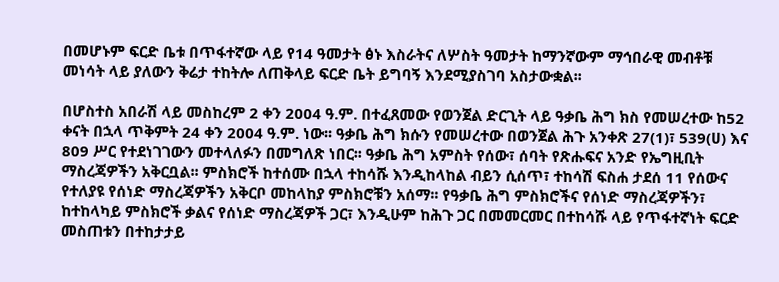በመሆኑም ፍርድ ቤቱ በጥፋተኛው ላይ የ14 ዓመታት ፅኑ እስራትና ለሦስት ዓመታት ከማንኛውም ማኅበራዊ መብቶቹ መነሳት ላይ ያለውን ቅሬታ ተከትሎ ለጠቅላይ ፍርድ ቤት ይግባኝ እንደሚያስገባ አስታውቋል፡፡

በሆስተስ አበራሽ ላይ መስከረም 2 ቀን 2004 ዓ.ም. በተፈጸመው የወንጀል ድርጊት ላይ ዓቃቤ ሕግ ክስ የመሠረተው ከ52 ቀናት በኋላ ጥቅምት 24 ቀን 2004 ዓ.ም. ነው፡፡ ዓቃቤ ሕግ ክሱን የመሠረተው በወንጀል ሕጉ አንቀጽ 27(1)፣ 539(ሀ) እና 809 ሥር የተደነገገውን መተላለፉን በመግለጽ ነበር፡፡ ዓቃቤ ሕግ አምስት የሰው፣ ሰባት የጽሑፍና አንድ የኤግዚቢት ማስረጃዎችን አቅርቧል፡፡ ምስክሮች ከተሰሙ በኋላ ተከሳሹ እንዲከላከል ብይን ሲሰጥ፣ ተከሳሽ ፍስሐ ታደሰ 11 የሰውና የተለያዩ የሰነድ ማስረጃዎችን አቅርቦ መከላከያ ምስክሮቹን አሰማ፡፡ የዓቃቤ ሕግ ምስክሮችና የሰነድ ማስረጃዎችን፣ ከተከላካይ ምስክሮች ቃልና የሰነድ ማስረጃዎች ጋር፣ እንዲሁም ከሕጉ ጋር በመመርመር በተከሳሹ ላይ የጥፋተኛነት ፍርድ መስጠቱን በተከታታይ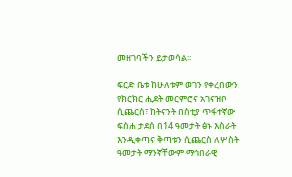መዘገባችን ይታወሳል፡፡

ፍርድ ቤቱ ከሁለቱም ወገን የቀረበውን የክርክር ሒደት መርምሮና አገናዝቦ ሲጨርስ፣ ከትናንት በስቲያ ጥፋተኛው ፍስሐ ታደሰ በ14 ዓመታት ፅኑ እስራት እንዲቀጣና ቅጣቱን ሲጨርስ ለሦስት ዓመታት ማንኛቸውም ማኅበራዊ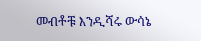መብቶቹ እንዲሻሩ ውሳኔ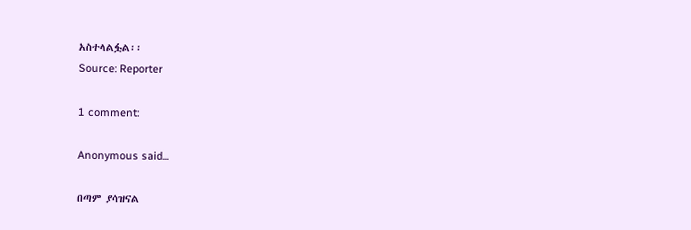አስተላልፏል፡፡
Source: Reporter

1 comment:

Anonymous said...

በጣም ያሳዝናል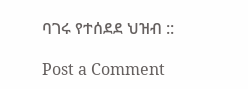ባገሩ የተሰደደ ህዝብ ::

Post a Comment